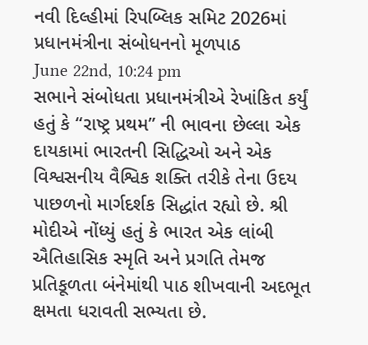નવી દિલ્હીમાં રિપબ્લિક સમિટ 2026માં પ્રધાનમંત્રીના સંબોધનનો મૂળપાઠ
June 22nd, 10:24 pm
સભાને સંબોધતા પ્રધાનમંત્રીએ રેખાંકિત કર્યું હતું કે “રાષ્ટ્ર પ્રથમ” ની ભાવના છેલ્લા એક દાયકામાં ભારતની સિદ્ધિઓ અને એક વિશ્વસનીય વૈશ્વિક શક્તિ તરીકે તેના ઉદય પાછળનો માર્ગદર્શક સિદ્ધાંત રહ્યો છે. શ્રી મોદીએ નોંધ્યું હતું કે ભારત એક લાંબી ઐતિહાસિક સ્મૃતિ અને પ્રગતિ તેમજ પ્રતિકૂળતા બંનેમાંથી પાઠ શીખવાની અદભૂત ક્ષમતા ધરાવતી સભ્યતા છે.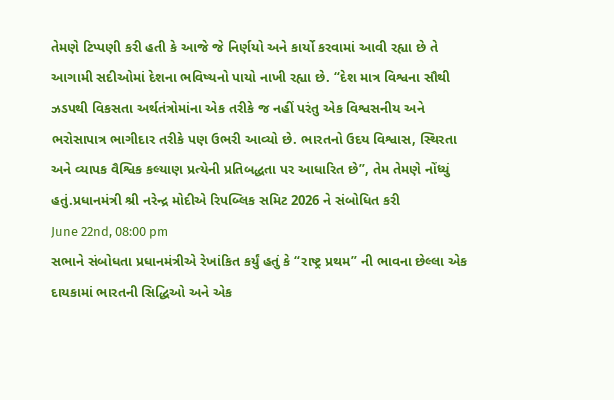તેમણે ટિપ્પણી કરી હતી કે આજે જે નિર્ણયો અને કાર્યો કરવામાં આવી રહ્યા છે તે આગામી સદીઓમાં દેશના ભવિષ્યનો પાયો નાખી રહ્યા છે. “દેશ માત્ર વિશ્વના સૌથી ઝડપથી વિકસતા અર્થતંત્રોમાંના એક તરીકે જ નહીં પરંતુ એક વિશ્વસનીય અને ભરોસાપાત્ર ભાગીદાર તરીકે પણ ઉભરી આવ્યો છે. ભારતનો ઉદય વિશ્વાસ, સ્થિરતા અને વ્યાપક વૈશ્વિક કલ્યાણ પ્રત્યેની પ્રતિબદ્ધતા પર આધારિત છે”, તેમ તેમણે નોંધ્યું હતું.પ્રધાનમંત્રી શ્રી નરેન્દ્ર મોદીએ રિપબ્લિક સમિટ 2026 ને સંબોધિત કરી
June 22nd, 08:00 pm
સભાને સંબોધતા પ્રધાનમંત્રીએ રેખાંકિત કર્યું હતું કે “રાષ્ટ્ર પ્રથમ” ની ભાવના છેલ્લા એક દાયકામાં ભારતની સિદ્ધિઓ અને એક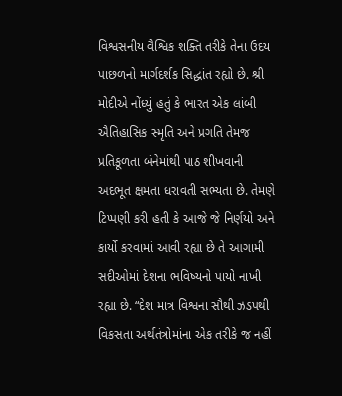વિશ્વસનીય વૈશ્વિક શક્તિ તરીકે તેના ઉદય પાછળનો માર્ગદર્શક સિદ્ધાંત રહ્યો છે. શ્રી મોદીએ નોંધ્યું હતું કે ભારત એક લાંબી ઐતિહાસિક સ્મૃતિ અને પ્રગતિ તેમજ પ્રતિકૂળતા બંનેમાંથી પાઠ શીખવાની અદભૂત ક્ષમતા ધરાવતી સભ્યતા છે. તેમણે ટિપ્પણી કરી હતી કે આજે જે નિર્ણયો અને કાર્યો કરવામાં આવી રહ્યા છે તે આગામી સદીઓમાં દેશના ભવિષ્યનો પાયો નાખી રહ્યા છે. “દેશ માત્ર વિશ્વના સૌથી ઝડપથી વિકસતા અર્થતંત્રોમાંના એક તરીકે જ નહીં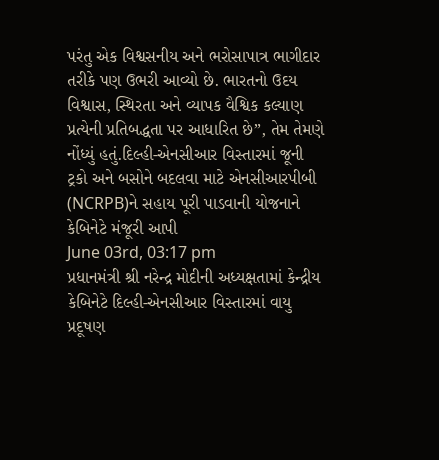પરંતુ એક વિશ્વસનીય અને ભરોસાપાત્ર ભાગીદાર તરીકે પણ ઉભરી આવ્યો છે. ભારતનો ઉદય વિશ્વાસ, સ્થિરતા અને વ્યાપક વૈશ્વિક કલ્યાણ પ્રત્યેની પ્રતિબદ્ધતા પર આધારિત છે”, તેમ તેમણે નોંધ્યું હતું.દિલ્હી-એનસીઆર વિસ્તારમાં જૂની ટ્રકો અને બસોને બદલવા માટે એનસીઆરપીબી (NCRPB)ને સહાય પૂરી પાડવાની યોજનાને કેબિનેટે મંજૂરી આપી
June 03rd, 03:17 pm
પ્રધાનમંત્રી શ્રી નરેન્દ્ર મોદીની અધ્યક્ષતામાં કેન્દ્રીય કેબિનેટે દિલ્હી-એનસીઆર વિસ્તારમાં વાયુ પ્રદૂષણ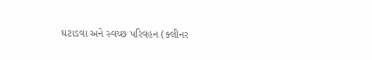ઘટાડવા અને સ્વચ્છ પરિવહન (ક્લીનર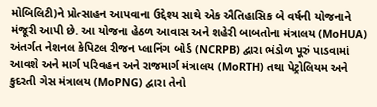મોબિલિટી)ને પ્રોત્સાહન આપવાના ઉદ્દેશ્ય સાથે એક ઐતિહાસિક બે વર્ષની યોજનાને મંજૂરી આપી છે. આ યોજના હેઠળ આવાસ અને શહેરી બાબતોના મંત્રાલય (MoHUA) અંતર્ગત નેશનલ કેપિટલ રીજન પ્લાનિંગ બોર્ડ (NCRPB) દ્વારા ભંડોળ પૂરું પાડવામાં આવશે અને માર્ગ પરિવહન અને રાજમાર્ગ મંત્રાલય (MoRTH) તથા પેટ્રોલિયમ અને કુદરતી ગેસ મંત્રાલય (MoPNG) દ્વારા તેનો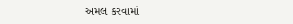અમલ કરવામાં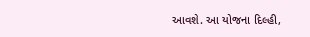આવશે. આ યોજના દિલ્હી,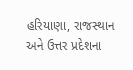હરિયાણા, રાજસ્થાન અને ઉત્તર પ્રદેશના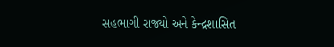સહભાગી રાજ્યો અને કેન્દ્રશાસિત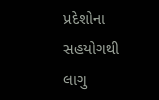પ્રદેશોના સહયોગથી લાગુ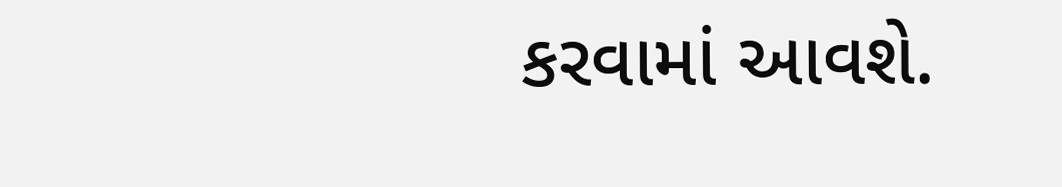કરવામાં આવશે.